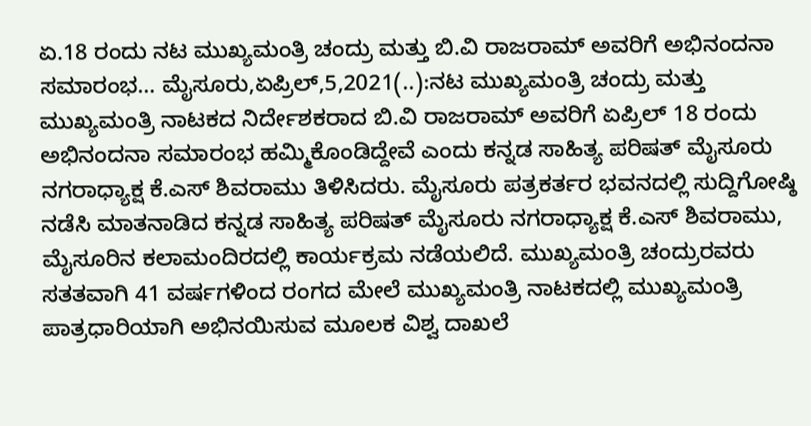ಏ.18 ರಂದು ನಟ ಮುಖ್ಯಮಂತ್ರಿ ಚಂದ್ರು ಮತ್ತು ಬಿ.ವಿ ರಾಜರಾಮ್ ಅವರಿಗೆ ಅಭಿನಂದನಾ ಸಮಾರಂಭ… ಮೈಸೂರು,ಏಪ್ರಿಲ್,5,2021(..):ನಟ ಮುಖ್ಯಮಂತ್ರಿ ಚಂದ್ರು ಮತ್ತು ಮುಖ್ಯಮಂತ್ರಿ‌ ನಾಟಕದ ನಿರ್ದೇಶಕರಾದ ಬಿ.ವಿ ರಾಜರಾಮ್ ಅವರಿಗೆ ಏಪ್ರಿಲ್ 18 ರಂದು ಅಭಿನಂದನಾ ಸಮಾರಂಭ ಹಮ್ಮಿಕೊಂಡಿದ್ದೇವೆ ಎಂದು ಕನ್ನಡ ಸಾಹಿತ್ಯ ಪರಿಷತ್ ಮೈಸೂರು ನಗರಾಧ್ಯಾಕ್ಷ ಕೆ.ಎಸ್ ಶಿವರಾಮು ತಿಳಿಸಿದರು. ಮೈಸೂರು ಪತ್ರಕರ್ತರ ಭವನದಲ್ಲಿ‌ ಸುದ್ದಿಗೋಷ್ಠಿ ನಡೆಸಿ ಮಾತನಾಡಿದ ಕನ್ನಡ ಸಾಹಿತ್ಯ ಪರಿಷತ್ ಮೈಸೂರು ನಗರಾಧ್ಯಾಕ್ಷ ಕೆ.ಎಸ್ ಶಿವರಾಮು, ಮೈಸೂರಿನ ಕಲಾಮಂದಿರದಲ್ಲಿ ಕಾರ್ಯಕ್ರಮ ನಡೆಯಲಿದೆ. ಮುಖ್ಯಮಂತ್ರಿ ಚಂದ್ರುರವರು ಸತತವಾಗಿ 41 ವರ್ಷಗಳಿಂದ ರಂಗದ ಮೇಲೆ ಮುಖ್ಯಮಂತ್ರಿ ನಾಟಕದಲ್ಲಿ ಮುಖ್ಯಮಂತ್ರಿ ಪಾತ್ರಧಾರಿಯಾಗಿ ಅಭಿನಯಿಸುವ ಮೂಲಕ ವಿಶ್ವ ದಾಖಲೆ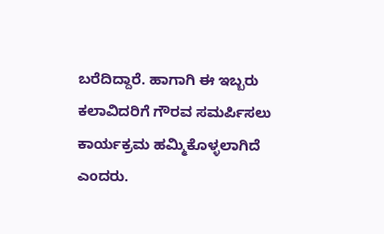ಬರೆದಿದ್ದಾರೆ. ಹಾಗಾಗಿ ಈ ಇಬ್ಬರು ಕಲಾವಿದರಿಗೆ ಗೌರವ ಸಮರ್ಪಿಸಲು ಕಾರ್ಯಕ್ರಮ ಹಮ್ಮಿಕೊಳ್ಳಲಾಗಿದೆ ಎಂದರು.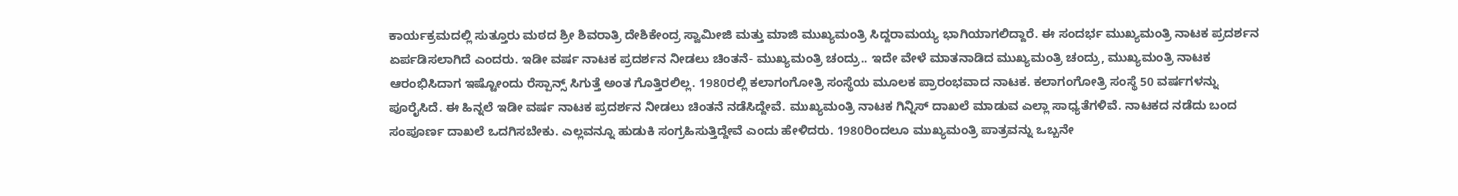ಕಾರ್ಯಕ್ರಮದಲ್ಲಿ ಸುತ್ತೂರು ಮಠದ ಶ್ರೀ ಶಿವರಾತ್ರಿ ದೇಶಿಕೇಂದ್ರ ಸ್ವಾಮೀಜಿ ಮತ್ತು ಮಾಜಿ ಮುಖ್ಯಮಂತ್ರಿ ಸಿದ್ದರಾಮಯ್ಯ ಭಾಗಿಯಾಗಲಿದ್ದಾರೆ. ಈ ಸಂದರ್ಭ ಮುಖ್ಯಮಂತ್ರಿ ನಾಟಕ ಪ್ರದರ್ಶನ ಏರ್ಪಡಿಸಲಾಗಿದೆ ಎಂದರು. ಇಡೀ ವರ್ಷ ನಾಟಕ ಪ್ರದರ್ಶನ ನೀಡಲು ಚಿಂತನೆ- ಮುಖ್ಯಮಂತ್ರಿ ಚಂದ್ರು.. ಇದೇ ವೇಳೆ ಮಾತನಾಡಿದ ಮುಖ್ಯಮಂತ್ರಿ ಚಂದ್ರು, ಮುಖ್ಯಮಂತ್ರಿ ನಾಟಕ ಆರಂಭಿಸಿದಾಗ ಇಷ್ಟೋಂದು ರೆಸ್ಪಾನ್ಸ್ ಸಿಗುತ್ತೆ ಅಂತ ಗೊತ್ತಿರಲಿಲ್ಲ. 1980ರಲ್ಲಿ ಕಲಾಗಂಗೋತ್ರಿ ಸಂಸ್ಥೆಯ ಮೂಲಕ ಪ್ರಾರಂಭವಾದ ನಾಟಕ. ಕಲಾಗಂಗೋತ್ರಿ ಸಂಸ್ಥೆ 50 ವರ್ಷಗಳನ್ನು ಪೂರೈಸಿದೆ. ಈ ಹಿನ್ನಲೆ ಇಡೀ ವರ್ಷ ನಾಟಕ ಪ್ರದರ್ಶನ ನೀಡಲು ಚಿಂತನೆ ನಡೆಸಿದ್ದೇವೆ. ಮುಖ್ಯಮಂತ್ರಿ ನಾಟಕ ಗಿನ್ನಿಸ್ ದಾಖಲೆ ಮಾಡುವ ಎಲ್ಲಾ ಸಾಧ್ಯತೆಗಳಿವೆ. ನಾಟಕದ ನಡೆದು ಬಂದ ಸಂಪೂರ್ಣ ದಾಖಲೆ ಒದಗಿಸಬೇಕು. ಎಲ್ಲವನ್ನೂ ಹುಡುಕಿ ಸಂಗ್ರಹಿಸುತ್ತಿದ್ದೇವೆ ಎಂದು ಹೇಳಿದರು. 1980ರಿಂದಲೂ‌ ಮುಖ್ಯಮಂತ್ರಿ ಪಾತ್ರವನ್ನು ಒಬ್ಬನೇ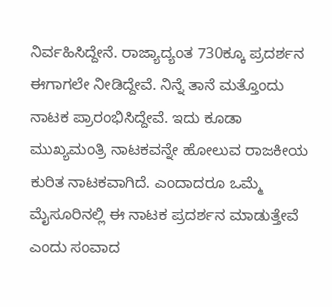ನಿರ್ವಹಿಸಿದ್ದೇನೆ‌. ರಾಜ್ಯಾದ್ಯಂತ 730ಕ್ಕೂ ಪ್ರದರ್ಶನ ಈಗಾಗಲೇ ನೀಡಿದ್ದೇವೆ. ನಿನ್ನೆ ತಾನೆ ಮತ್ತೊಂದು ನಾಟಕ ಪ್ರಾರಂಭಿಸಿದ್ದೇವೆ. ಇದು ಕೂಡಾ ಮುಖ್ಯಮಂತ್ರಿ ನಾಟಕವನ್ನೇ ಹೋಲುವ ರಾಜಕೀಯ ಕುರಿತ ನಾಟಕವಾಗಿದೆ. ಎಂದಾದರೂ ಒಮ್ಮೆ ಮೈಸೂರಿನಲ್ಲಿ ಈ ನಾಟಕ ಪ್ರದರ್ಶನ ಮಾಡುತ್ತೇವೆ ಎಂದು ಸಂವಾದ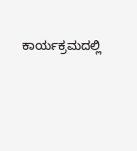ಕಾರ್ಯಕ್ರಮದಲ್ಲಿ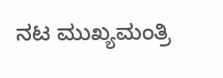ನಟ ಮುಖ್ಯಮಂತ್ರಿ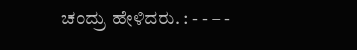ಚಂದ್ರು ಹೇಳಿದರು. : - - – -